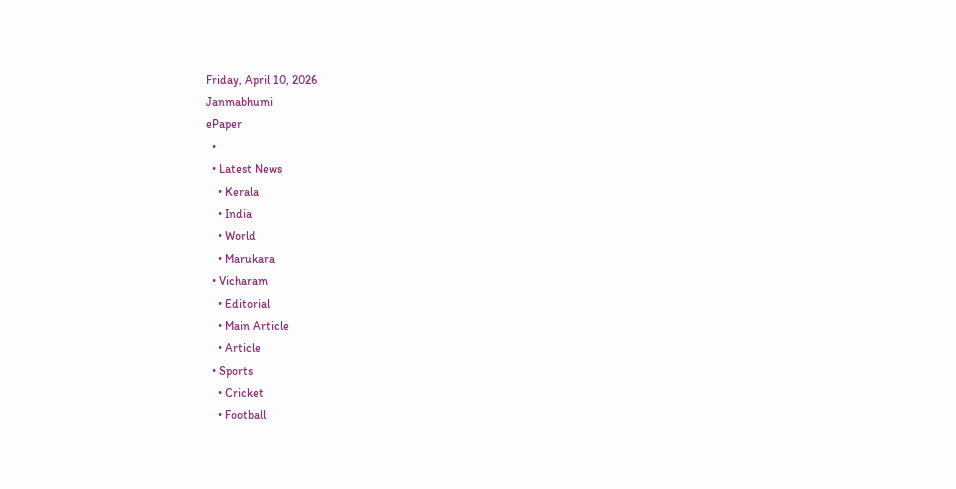Friday, April 10, 2026
Janmabhumi
ePaper
  •
  • Latest News
    • Kerala
    • India
    • World
    • Marukara
  • Vicharam
    • Editorial
    • Main Article
    • Article
  • Sports
    • Cricket
    • Football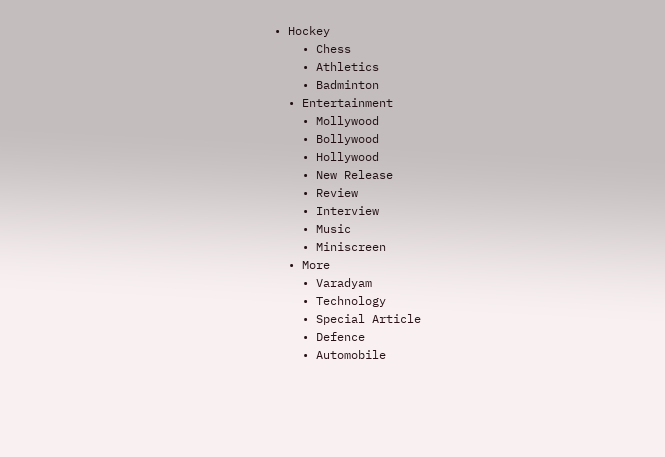• Hockey
    • Chess
    • Athletics
    • Badminton
  • Entertainment
    • Mollywood
    • Bollywood
    • Hollywood
    • New Release
    • Review
    • Interview
    • Music
    • Miniscreen
  • More
    • Varadyam
    • Technology
    • Special Article
    • Defence
    • Automobile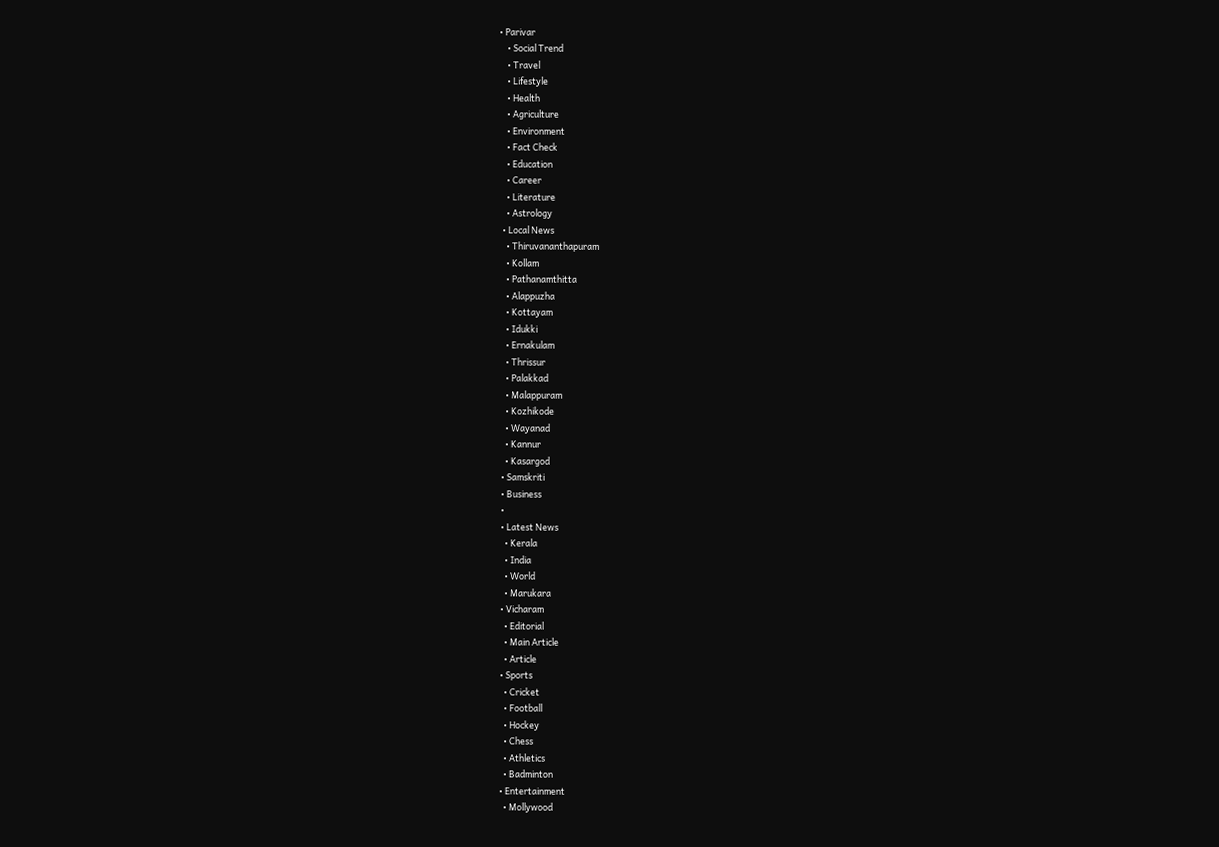• Parivar
    • Social Trend
    • Travel
    • Lifestyle
    • Health
    • Agriculture
    • Environment
    • Fact Check
    • Education
    • Career
    • Literature
    • Astrology
  • Local News
    • Thiruvananthapuram
    • Kollam
    • Pathanamthitta
    • Alappuzha
    • Kottayam
    • Idukki
    • Ernakulam
    • Thrissur
    • Palakkad
    • Malappuram
    • Kozhikode
    • Wayanad
    • Kannur
    • Kasargod
  • Samskriti
  • Business
  •
  • Latest News
    • Kerala
    • India
    • World
    • Marukara
  • Vicharam
    • Editorial
    • Main Article
    • Article
  • Sports
    • Cricket
    • Football
    • Hockey
    • Chess
    • Athletics
    • Badminton
  • Entertainment
    • Mollywood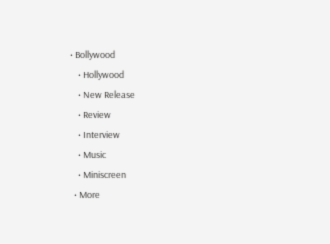• Bollywood
    • Hollywood
    • New Release
    • Review
    • Interview
    • Music
    • Miniscreen
  • More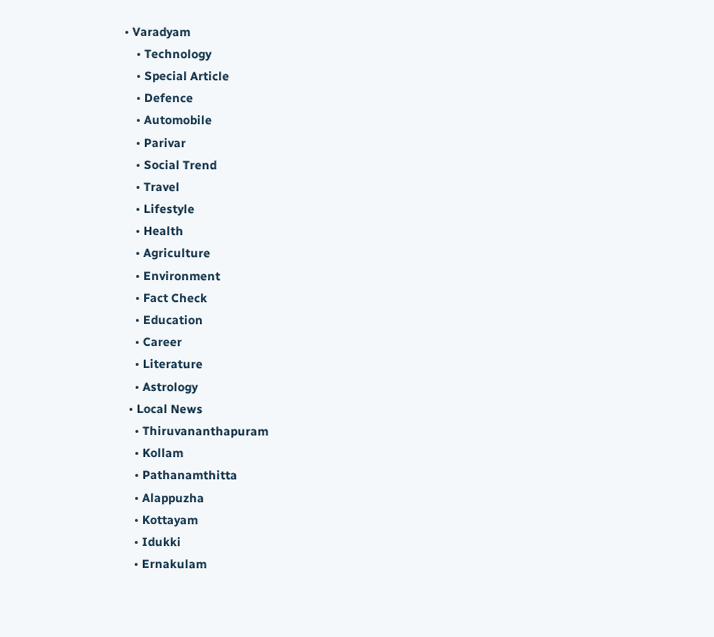• Varadyam
    • Technology
    • Special Article
    • Defence
    • Automobile
    • Parivar
    • Social Trend
    • Travel
    • Lifestyle
    • Health
    • Agriculture
    • Environment
    • Fact Check
    • Education
    • Career
    • Literature
    • Astrology
  • Local News
    • Thiruvananthapuram
    • Kollam
    • Pathanamthitta
    • Alappuzha
    • Kottayam
    • Idukki
    • Ernakulam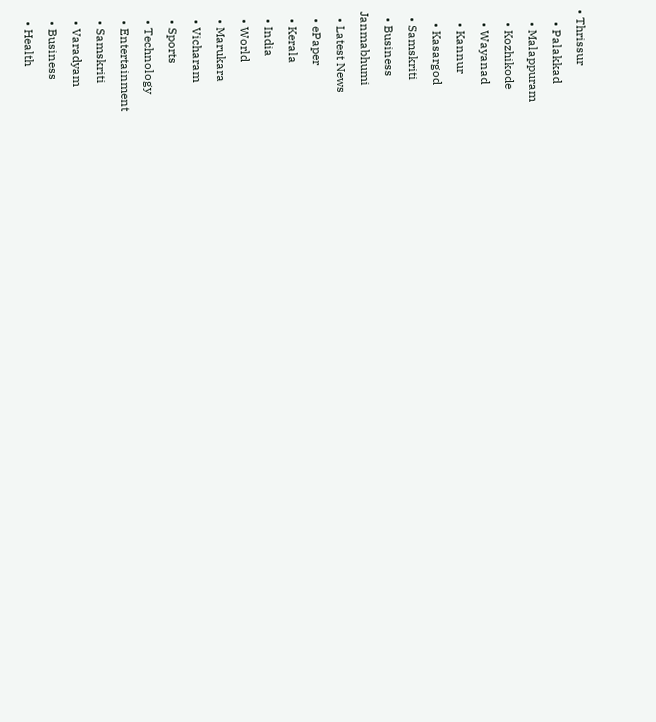• Thrissur
    • Palakkad
    • Malappuram
    • Kozhikode
    • Wayanad
    • Kannur
    • Kasargod
  • Samskriti
  • Business
Janmabhumi
  • Latest News
  • ePaper
  • Kerala
  • India
  • World
  • Marukara
  • Vicharam
  • Sports
  • Technology
  • Entertainment
  • Samskriti
  • Varadyam
  • Business
  • Health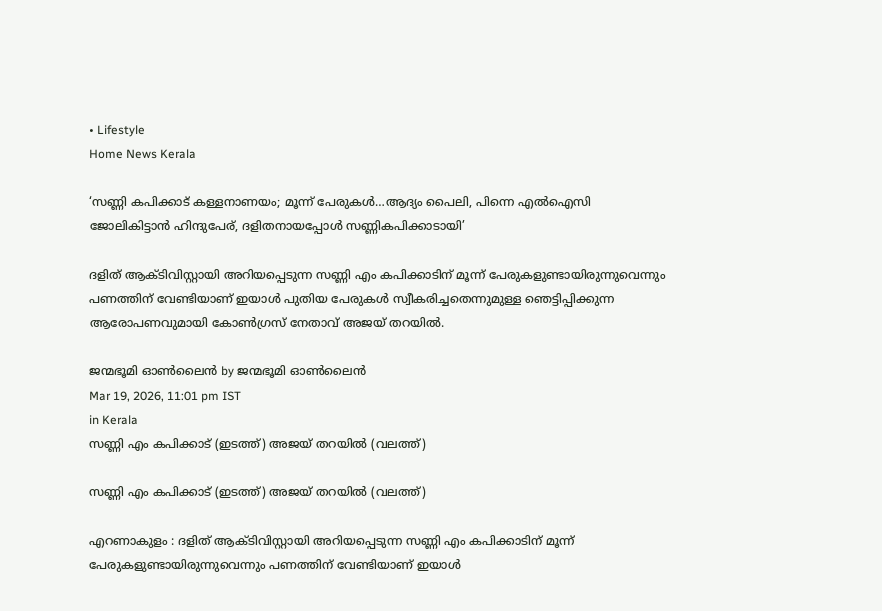• Lifestyle
Home News Kerala

‘സണ്ണി കപിക്കാട് കള്ളനാണയം; മൂന്ന് പേരുകള്‍…ആദ്യം പൈലി, പിന്നെ എല്‍ഐസി ജോലികിട്ടാന്‍ ഹിന്ദുപേര്, ദളിതനായപ്പോള്‍ സണ്ണികപിക്കാടായി’

ദളിത് ആക്ടിവിസ്റ്റായി അറിയപ്പെടുന്ന സണ്ണി എം കപിക്കാടിന് മൂന്ന് പേരുകളുണ്ടായിരുന്നുവെന്നും പണത്തിന് വേണ്ടിയാണ് ഇയാള്‍ പുതിയ പേരുകള്‍ സ്വീകരിച്ചതെന്നുമുള്ള ഞെട്ടിപ്പിക്കുന്ന ആരോപണവുമായി കോണ്‍ഗ്രസ് നേതാവ് അജയ് തറയില്‍.

ജന്മഭൂമി ഓണ്‍ലൈന്‍ by ജന്മഭൂമി ഓണ്‍ലൈന്‍
Mar 19, 2026, 11:01 pm IST
in Kerala
സണ്ണി എം കപിക്കാട് (ഇടത്ത്) അജയ് തറയില്‍ (വലത്ത്)

സണ്ണി എം കപിക്കാട് (ഇടത്ത്) അജയ് തറയില്‍ (വലത്ത്)

എറണാകുളം : ദളിത് ആക്ടിവിസ്റ്റായി അറിയപ്പെടുന്ന സണ്ണി എം കപിക്കാടിന് മൂന്ന് പേരുകളുണ്ടായിരുന്നുവെന്നും പണത്തിന് വേണ്ടിയാണ് ഇയാള്‍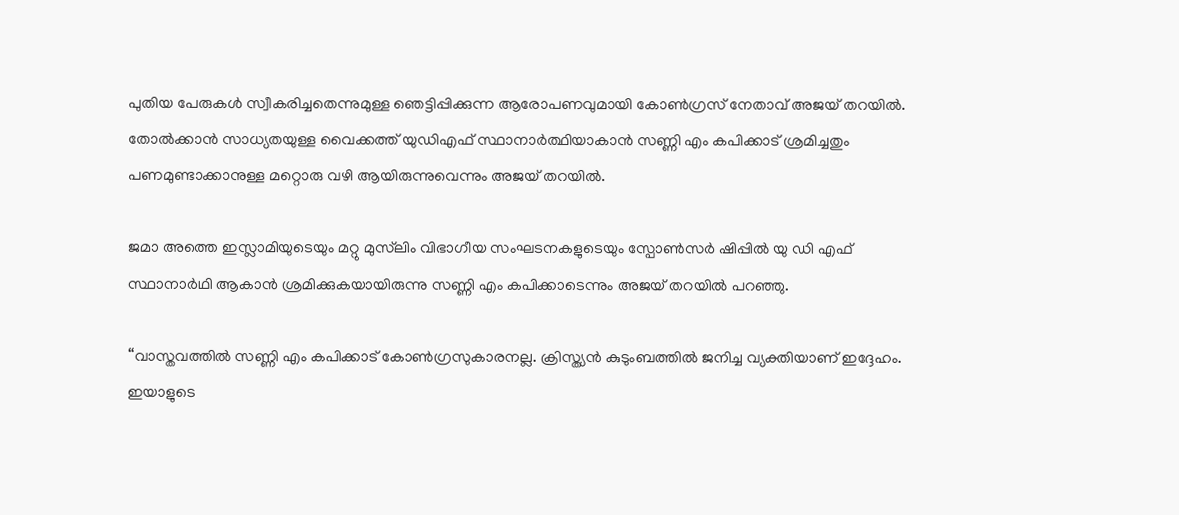പുതിയ പേരുകള്‍ സ്വീകരിച്ചതെന്നുമുള്ള ഞെട്ടിപ്പിക്കുന്ന ആരോപണവുമായി കോണ്‍ഗ്രസ് നേതാവ് അജയ് തറയില്‍. തോല്‍ക്കാന്‍ സാധ്യതയുള്ള വൈക്കത്ത് യുഡിഎഫ് സ്ഥാനാര്‍ത്ഥിയാകാന്‍ സണ്ണി എം കപിക്കാട് ശ്രമിച്ചതും പണമുണ്ടാക്കാനുള്ള മറ്റൊരു വഴി ആയിരുന്നുവെന്നും അജയ് തറയില്‍.

ജമാ അത്തെ ഇസ്ലാമിയുടെയും മറ്റു മുസ്‌ലിം വിഭാഗീയ സംഘടനകളുടെയും സ്പോണ്‍സർ ഷിപ്പില്‍ യു ഡി എഫ് സ്ഥാനാർഥി ആകാൻ ശ്രമിക്കുകയായിരുന്നു സണ്ണി എം കപിക്കാടെന്നും അജയ് തറയില്‍ പറഞ്ഞു.

“വാസ്തവത്തില്‍ സണ്ണി എം കപിക്കാട് കോണ്‍ഗ്രസുകാരനല്ല. ക്രിസ്ത്യൻ കുടുംബത്തില്‍ ജനിച്ച വ്യക്തിയാണ് ഇദ്ദേഹം. ഇയാളുടെ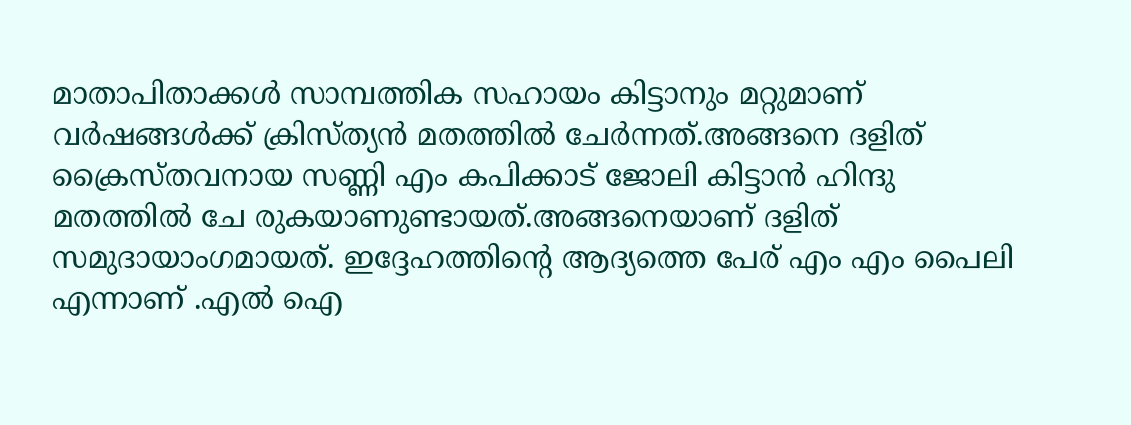മാതാപിതാക്കള്‍ സാമ്പത്തിക സഹായം കിട്ടാനും മറ്റുമാണ് വർഷങ്ങള്‍ക്ക് ക്രിസ്ത്യൻ മതത്തില്‍ ചേർന്നത്.അങ്ങനെ ദളിത് ക്രൈസ്തവനായ സണ്ണി എം കപിക്കാട് ജോലി കിട്ടാൻ ഹിന്ദു മതത്തില്‍ ചേ രുകയാണുണ്ടായത്.അങ്ങനെയാണ് ദളിത് സമുദായാംഗമായത്. ഇദ്ദേഹത്തിന്റെ ആദ്യത്തെ പേര് എം എം പൈലി എന്നാണ് .എല്‍ ഐ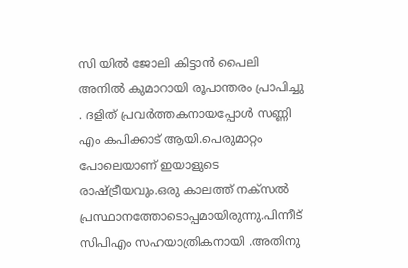സി യില്‍ ജോലി കിട്ടാൻ പൈലി അനില്‍ കുമാറായി രൂപാന്തരം പ്രാപിച്ചു . ദളിത് പ്രവർത്തകനായപ്പോള്‍ സണ്ണി എം കപിക്കാട് ആയി.പെരുമാറ്റം പോലെയാണ് ഇയാളുടെ രാഷ്‌ട്രീയവും.ഒരു കാലത്ത് നക്‌സല്‍ പ്രസ്ഥാനത്തോടൊപ്പമായിരുന്നു.പിന്നീട് സിപിഎം സഹയാത്രികനായി .അതിനു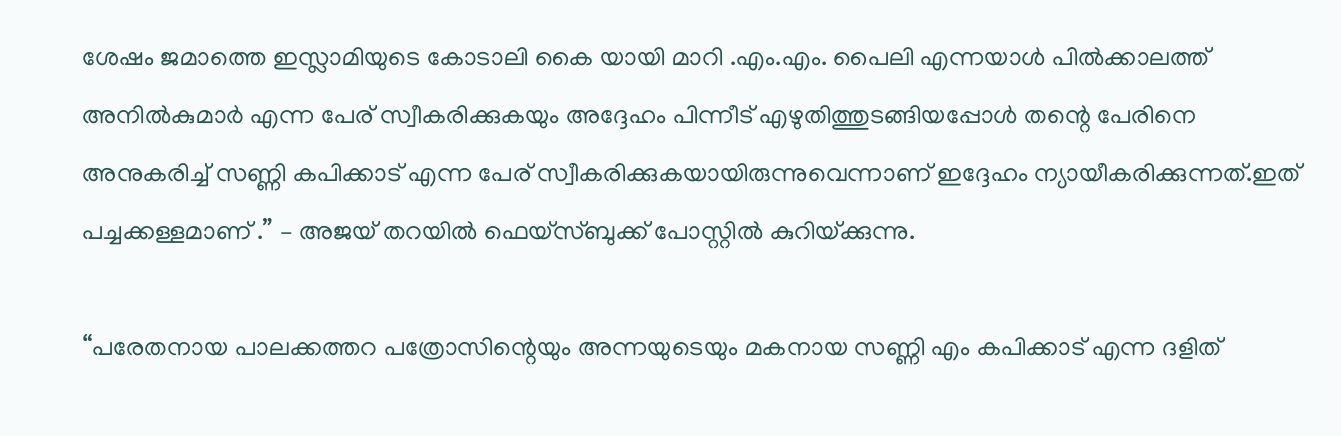ശേഷം ജമാത്തെ ഇസ്ലാമിയുടെ കോടാലി കൈ യായി മാറി .എം.എം. പൈലി എന്നയാള്‍ പില്‍ക്കാലത്ത് അനില്‍കുമാർ എന്ന പേര് സ്വീകരിക്കുകയും അദ്ദേഹം പിന്നീട് എഴുതിത്തുടങ്ങിയപ്പോള്‍ തന്റെ പേരിനെ അനുകരിച്ച്‌ സണ്ണി കപിക്കാട് എന്ന പേര് സ്വീകരിക്കുകയായിരുന്നുവെന്നാണ് ഇദ്ദേഹം ന്യായീകരിക്കുന്നത്.ഇത് പച്ചക്കള്ളമാണ് .” – അജയ് തറയില്‍ ഫെയ്സ്ബുക്ക് പോസ്റ്റില്‍ കുറിയ്‌ക്കുന്നു.

“പരേതനായ പാലക്കത്തറ പത്രോസിന്റെയും അന്നയുടെയും മകനായ സണ്ണി എം കപിക്കാട് എന്ന ദളിത്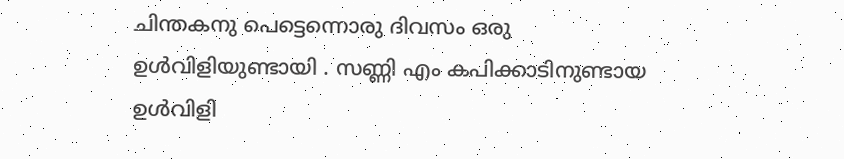ചിന്തകനു പെട്ടെന്നൊരു ദിവസം ഒരു ഉള്‍വിളിയുണ്ടായി . സണ്ണി എം കപിക്കാടിനുണ്ടായ ഉള്‍വിളി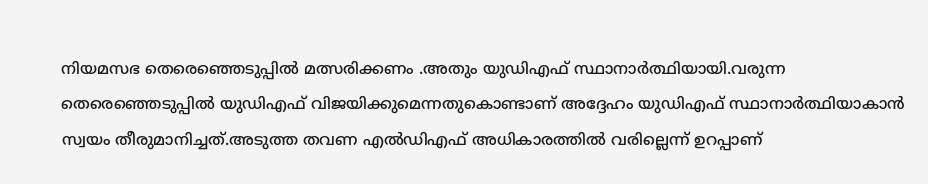നിയമസഭ തെരെഞ്ഞെടുപ്പില്‍ മത്സരിക്കണം .അതും യുഡിഎഫ് സ്ഥാനാർത്ഥിയായി.വരുന്ന തെരെഞ്ഞെടുപ്പില്‍ യുഡിഎഫ് വിജയിക്കുമെന്നതുകൊണ്ടാണ് അദ്ദേഹം യുഡിഎഫ് സ്ഥാനാർത്ഥിയാകാൻ സ്വയം തീരുമാനിച്ചത്.അടുത്ത തവണ എല്‍ഡിഎഫ് അധികാരത്തില്‍ വരില്ലെന്ന് ഉറപ്പാണ്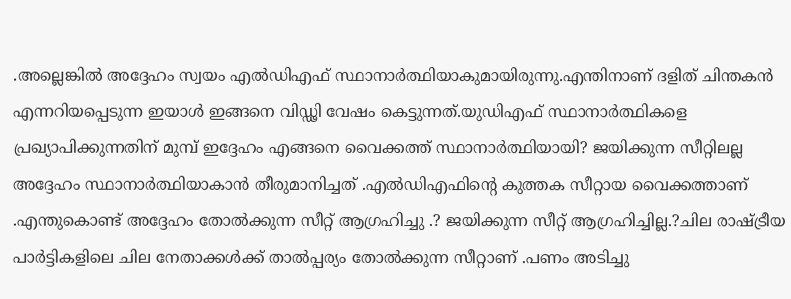.അല്ലെങ്കില്‍ അദ്ദേഹം സ്വയം എല്‍ഡിഎഫ് സ്ഥാനാർത്ഥിയാകുമായിരുന്നു.എന്തിനാണ് ദളിത് ചിന്തകൻ എന്നറിയപ്പെടുന്ന ഇയാള്‍ ഇങ്ങനെ വിഡ്ഢി വേഷം കെട്ടുന്നത്.യുഡിഎഫ് സ്ഥാനാർത്ഥികളെ പ്രഖ്യാപിക്കുന്നതിന് മുമ്പ് ഇദ്ദേഹം എങ്ങനെ വൈക്കത്ത് സ്ഥാനാർത്ഥിയായി? ജയിക്കുന്ന സീറ്റിലല്ല അദ്ദേഹം സ്ഥാനാർത്ഥിയാകാൻ തീരുമാനിച്ചത് .എല്‍ഡിഎഫിന്റെ കുത്തക സീറ്റായ വൈക്കത്താണ് .എന്തുകൊണ്ട് അദ്ദേഹം തോല്‍ക്കുന്ന സീറ്റ് ആഗ്രഹിച്ചു .? ജയിക്കുന്ന സീറ്റ് ആഗ്രഹിച്ചില്ല.?ചില രാഷ്‌ട്രീയ പാർട്ടികളിലെ ചില നേതാക്കള്‍ക്ക് താല്‍പ്പര്യം തോല്‍ക്കുന്ന സീറ്റാണ് .പണം അടിച്ചു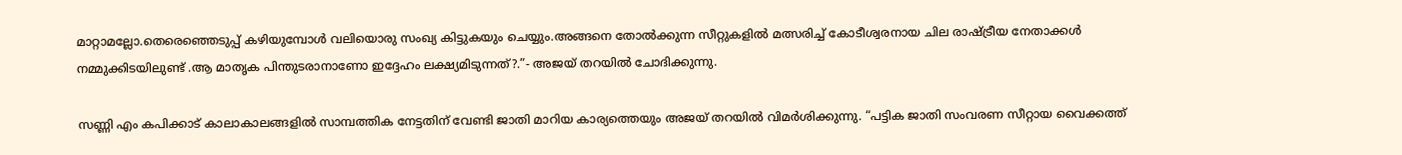മാറ്റാമല്ലോ.തെരെഞ്ഞെടുപ്പ് കഴിയുമ്പോള്‍ വലിയൊരു സംഖ്യ കിട്ടുകയും ചെയ്യും.അങ്ങനെ തോല്‍ക്കുന്ന സീറ്റുകളില്‍ മത്സരിച്ച്‌ കോടീശ്വരനായ ചില രാഷ്‌ട്രീയ നേതാക്കള്‍ നമ്മുക്കിടയിലുണ്ട് .ആ മാതൃക പിന്തുടരാനാണോ ഇദ്ദേഹം ലക്ഷ്യമിടുന്നത്?.”- അജയ് തറയില്‍ ചോദിക്കുന്നു.

സണ്ണി എം കപിക്കാട് കാലാകാലങ്ങളില്‍ സാമ്പത്തിക നേട്ടതിന് വേണ്ടി ജാതി മാറിയ കാര്യത്തെയും അജയ് തറയില്‍ വിമര്‍ശിക്കുന്നു. “പട്ടിക ജാതി സംവരണ സീറ്റായ വൈക്കത്ത്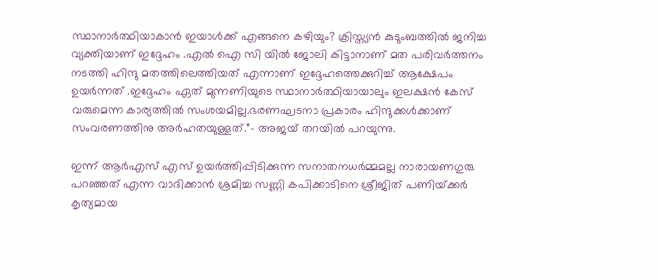സ്ഥാനാർത്ഥിയാകാൻ ഇയാള്‍ക്ക് എങ്ങനെ കഴിയും? ക്രിസ്ത്യൻ കുടുംബത്തില്‍ ജനിച്ച വ്യക്തിയാണ് ഇദ്ദേഹം .എല്‍ ഐ സി യില്‍ ജോലി കിട്ടാനാണ് മത പരിവർത്തനം നടത്തി ഹിന്ദു മതത്തിലെത്തിയത് എന്നാണ് ഇദ്ദേഹത്തെക്കുറിച്ച്‌ ആക്ഷേപം ഉയർന്നത് .ഇദ്ദേഹം ഏത് മുന്നണിയുടെ സ്ഥാനാർത്ഥിയായാലും ഇലക്ഷൻ കേസ് വരുമെന്ന കാര്യത്തില്‍ സംശയമില്ല.ഭരണഘടനാ പ്രകാരം ഹിന്ദുക്കള്‍ക്കാണ് സംവരണത്തിനു അർഹതയുള്ളത്.”- അജയ് തറയില്‍ പറയുന്നു.

ഇന്ന് ആര്‍എസ് എസ് ഉയര്‍ത്തിപ്പിടിക്കുന്ന സനാതനധര്‍മ്മമല്ല നാരായണഗുരു പറഞ്ഞത് എന്ന വാദിക്കാന്‍ ശ്രമിച്ച സണ്ണി കപിക്കാടിനെ ശ്രീജിത് പണിയ്‌ക്കര്‍ കൃത്യമായ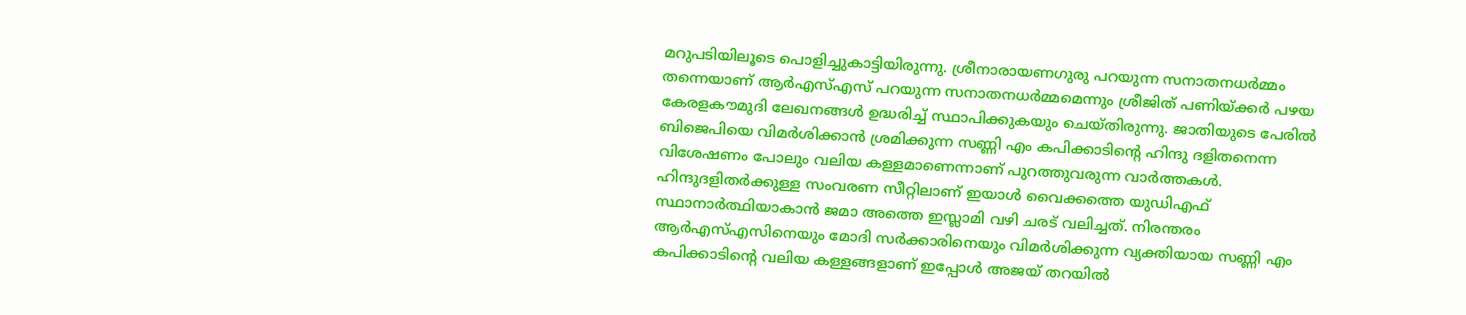മറുപടിയിലൂടെ പൊളിച്ചുകാട്ടിയിരുന്നു. ശ്രീനാരായണഗുരു പറയുന്ന സനാതനധര്‍മ്മം തന്നെയാണ് ആര്‍എസ്എസ് പറയുന്ന സനാതനധര്‍മ്മമെന്നും ശ്രീജിത് പണിയ്‌ക്കര്‍ പഴയ കേരളകൗമുദി ലേഖനങ്ങള്‍ ഉദ്ധരിച്ച് സ്ഥാപിക്കുകയും ചെയ്തിരുന്നു. ജാതിയുടെ പേരില്‍ ബിജെപിയെ വിമര്‍ശിക്കാന്‍ ശ്രമിക്കുന്ന സണ്ണി എം കപിക്കാടിന്റെ ഹിന്ദു ദളിതനെന്ന വിശേഷണം പോലും വലിയ കള്ളമാണെന്നാണ് പുറത്തുവരുന്ന വാര്‍ത്തകള്‍. ഹിന്ദുദളിതര്‍ക്കുള്ള സംവരണ സീറ്റിലാണ് ഇയാള്‍ വൈക്കത്തെ യുഡിഎഫ് സ്ഥാനാര്‍ത്ഥിയാകാന്‍ ജമാ അത്തെ ഇസ്ലാമി വഴി ചരട് വലിച്ചത്. നിരന്തരം ആര്‍എസ്എസിനെയും മോദി സര്‍ക്കാരിനെയും വിമര്‍ശിക്കുന്ന വ്യക്തിയായ സണ്ണി എം കപിക്കാടിന്റെ വലിയ കള്ളങ്ങളാണ് ഇപ്പോള്‍ അജയ് തറയില്‍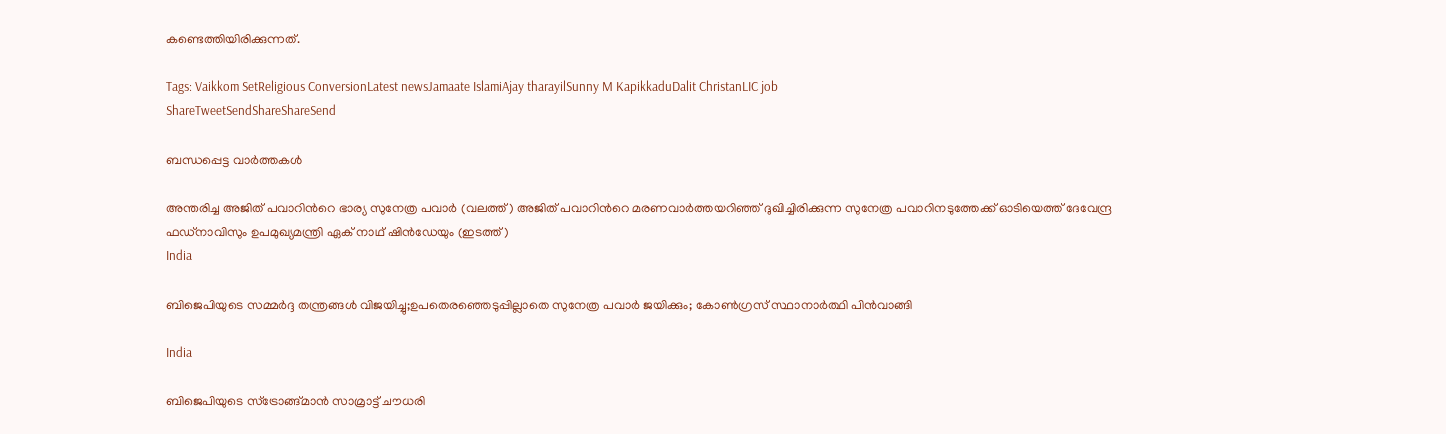കണ്ടെത്തിയിരിക്കുന്നത്.

Tags: Vaikkom SetReligious ConversionLatest newsJamaate IslamiAjay tharayilSunny M KapikkaduDalit ChristanLIC job
ShareTweetSendShareShareSend

ബന്ധപ്പെട്ട വാര്‍ത്തകള്‍

അന്തരിച്ച അജിത് പവാറിന്‍റെ ഭാര്യ സുനേത്ര പവാര്‍ (വലത്ത്) അജിത് പവാറിന്‍റെ മരണവാര്‍ത്തയറിഞ്ഞ് ദുഖിച്ചിരിക്കുന്ന സുനേത്ര പവാറിനടുത്തേക്ക് ഓടിയെത്ത് ദേവേന്ദ്ര ഫഡ്നാവിസും ഉപമുഖ്യമന്ത്രി ഏക് നാഥ് ഷിന്‍ഡേയും (ഇടത്ത്)
India

ബിജെപിയുടെ സമ്മര്‍ദ്ദ തന്ത്രങ്ങള്‍ വിജയിച്ചു;ഉപതെരഞ്ഞെടുപ്പില്ലാതെ സുനേത്ര പവാര്‍ ജയിക്കും; കോണ്‍ഗ്രസ് സ്ഥാനാര്‍ത്ഥി പിന്‍വാങ്ങി

India

ബിജെപിയുടെ സ്ട്രോങ്ങ്മാന്‍ സാമ്രാട്ട് ചൗധരി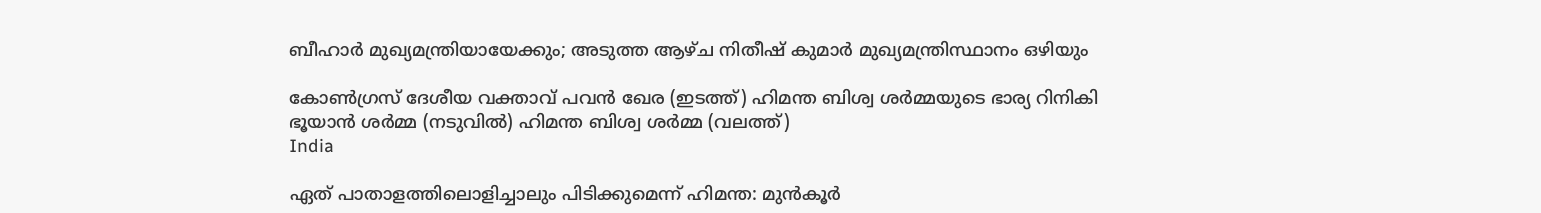ബീഹാര്‍ മുഖ്യമന്ത്രിയായേക്കും; അടുത്ത ആഴ്ച നിതീഷ് കുമാര്‍ മുഖ്യമന്ത്രിസ്ഥാനം ഒഴിയും

കോണ്‍ഗ്രസ് ദേശീയ വക്താവ് പവന്‍ ഖേര (ഇടത്ത്) ഹിമന്ത ബിശ്വ ശര്‍മ്മയുടെ ഭാര്യ റിനികി ഭൂയാന്‍ ശര്‍മ്മ (നടുവില്‍) ഹിമന്ത ബിശ്വ ശര്‍മ്മ (വലത്ത്)
India

ഏത് പാതാളത്തിലൊളിച്ചാലും പിടിക്കുമെന്ന് ഹിമന്ത: മുന്‍കൂര്‍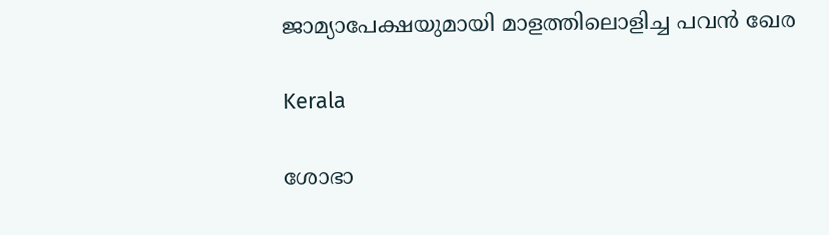ജാമ്യാപേക്ഷയുമായി മാളത്തിലൊളിച്ച പവന്‍ ഖേര

Kerala

ശോഭാ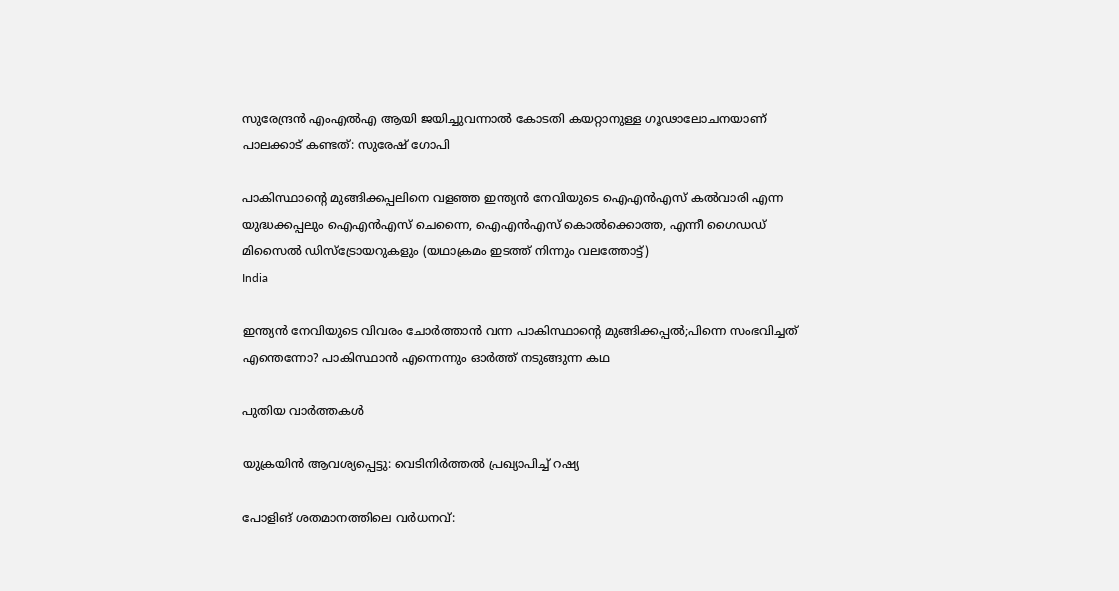സുരേന്ദ്രന്‍ എംഎല്‍എ ആയി ജയിച്ചുവന്നാല്‍ കോടതി കയറ്റാനുള്ള ഗൂഢാലോചനയാണ് പാലക്കാട് കണ്ടത്: സുരേഷ് ഗോപി

പാകിസ്ഥാന്‍റെ മുങ്ങിക്കപ്പലിനെ വളഞ്ഞ ഇന്ത്യന്‍ നേവിയുടെ ഐഎന്‍എസ് കല്‍വാരി എന്ന യുദ്ധക്കപ്പലും ഐഎന്‍എസ് ചെന്നൈ, ഐഎന്‍എസ് കൊല്‍ക്കൊത്ത, എന്നീ ഗൈഡഡ് മിസൈല്‍ ഡിസ്ട്രോയറുകളും (യഥാക്രമം ഇടത്ത് നിന്നും വലത്തോട്ട്)
India

ഇന്ത്യന്‍ നേവിയുടെ വിവരം ചോര്‍ത്താന്‍ വന്ന പാകിസ്ഥാന്റെ മുങ്ങിക്കപ്പല്‍;പിന്നെ സംഭവിച്ചത് എന്തെന്നോ? പാകിസ്ഥാന്‍ എന്നെന്നും ഓര്‍ത്ത് നടുങ്ങുന്ന കഥ

പുതിയ വാര്‍ത്തകള്‍

യുക്രയിന്‍ ആവശ്യപ്പെട്ടു: വെടിനിർത്തൽ പ്രഖ്യാപിച്ച് റഷ്യ

പോളിങ് ശതമാനത്തിലെ വർധനവ്: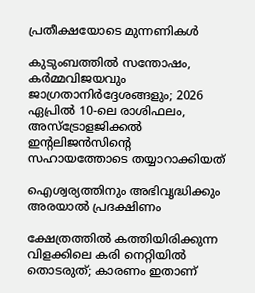പ്രതീക്ഷയോടെ മുന്നണികൾ

കുടുംബത്തിൽ സന്തോഷം, കർമ്മവിജയവും ജാഗ്രതാനിർദ്ദേശങ്ങളും; 2026 ഏപ്രിൽ 10-ലെ രാശിഫലം, അസ്ട്രോളജിക്കൽ ഇന്റലിജൻസിന്റെ സഹായത്തോടെ തയ്യാറാക്കിയത്

ഐശ്വര്യത്തിനും അഭിവൃദ്ധിക്കും അരയാൽ പ്രദക്ഷിണം

ക്ഷേത്രത്തിൽ കത്തിയിരിക്കുന്ന വിളക്കിലെ കരി നെറ്റിയിൽ തൊടരുത്; കാരണം ഇതാണ്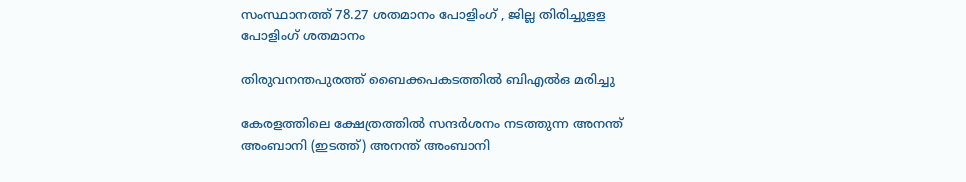സംസ്ഥാനത്ത് 78.27 ശതമാനം പോളിംഗ് , ജില്ല തിരിച്ചുളള പോളിംഗ് ശതമാനം

തിരുവനന്തപുരത്ത് ബൈക്കപകടത്തില്‍ ബിഎല്‍ഒ മരിച്ചു

കേരളത്തിലെ ക്ഷേത്രത്തില്‍ സന്ദര്‍ശനം നടത്തുന്ന അനന്ത് അംബാനി (ഇടത്ത്) അനന്ത് അംബാനി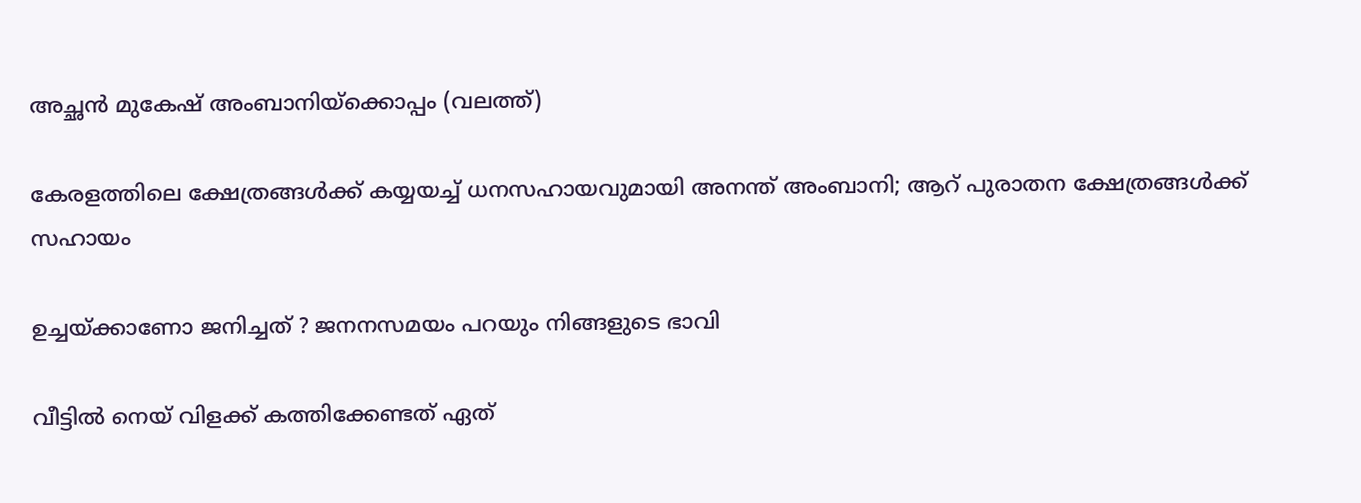അച്ഛന്‍ മുകേഷ് അംബാനിയ്ക്കൊപ്പം (വലത്ത്)

കേരളത്തിലെ ക്ഷേത്രങ്ങള്‍ക്ക് കയ്യയച്ച് ധനസഹായവുമായി അനന്ത് അംബാനി; ആറ് പുരാതന ക്ഷേത്രങ്ങൾക്ക് സഹായം

ഉച്ചയ്‌ക്കാണോ ജനിച്ചത് ? ജനനസമയം പറയും നിങ്ങളുടെ ഭാവി

വീട്ടിൽ നെയ് വിളക്ക് കത്തിക്കേണ്ടത് ഏത്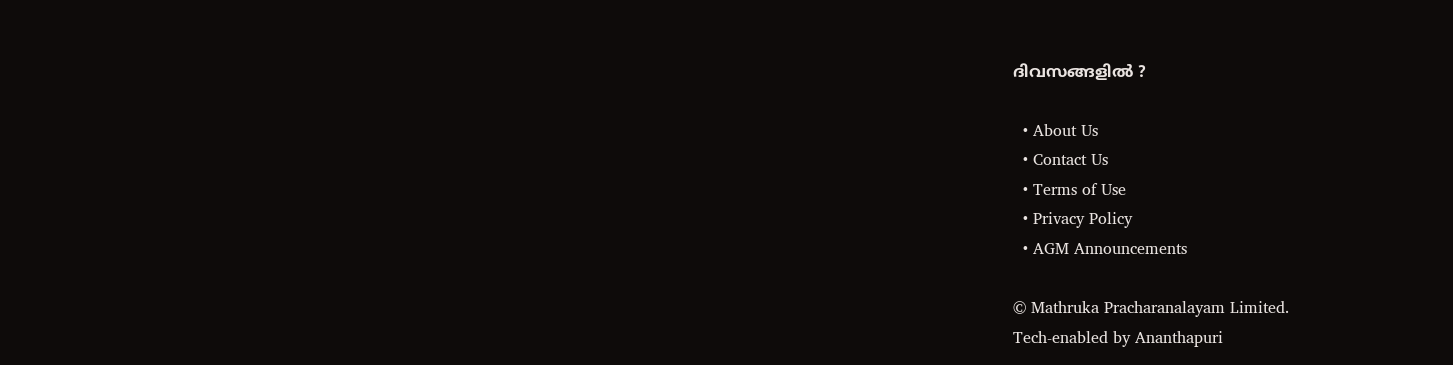ദിവസങ്ങളിൽ ?

  • About Us
  • Contact Us
  • Terms of Use
  • Privacy Policy
  • AGM Announcements

© Mathruka Pracharanalayam Limited.
Tech-enabled by Ananthapuri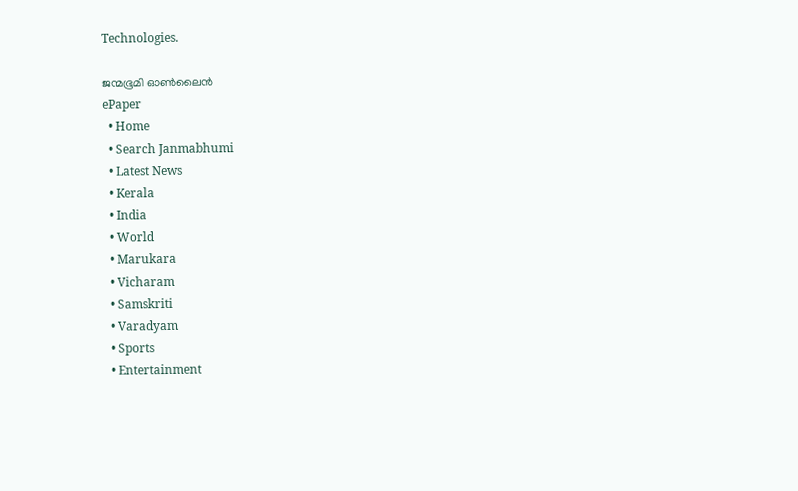Technologies.

ജന്മഭൂമി ഓണ്‍ലൈന്‍
ePaper
  • Home
  • Search Janmabhumi
  • Latest News
  • Kerala
  • India
  • World
  • Marukara
  • Vicharam
  • Samskriti
  • Varadyam
  • Sports
  • Entertainment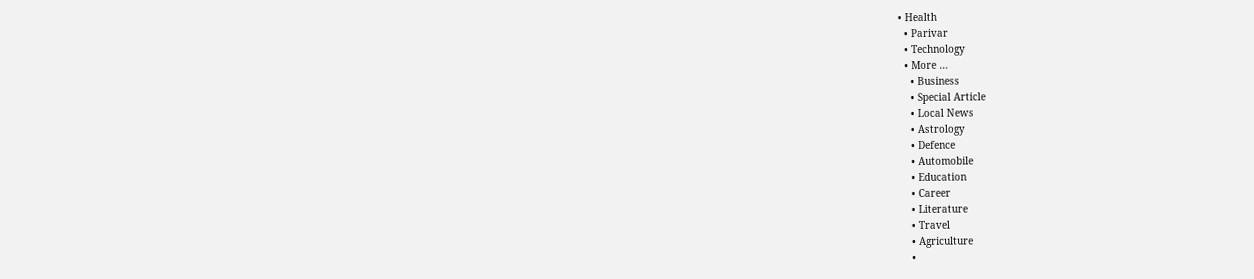• Health
  • Parivar
  • Technology
  • More …
    • Business
    • Special Article
    • Local News
    • Astrology
    • Defence
    • Automobile
    • Education
    • Career
    • Literature
    • Travel
    • Agriculture
    •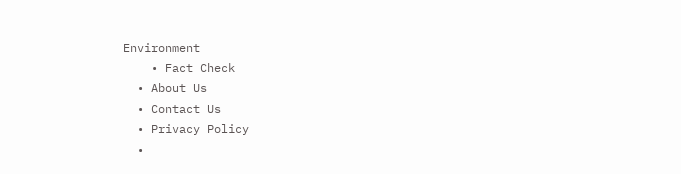Environment
    • Fact Check
  • About Us
  • Contact Us
  • Privacy Policy
  •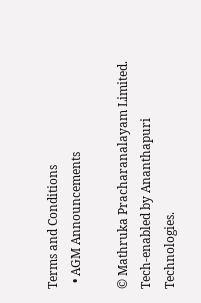Terms and Conditions
  • AGM Announcements

© Mathruka Pracharanalayam Limited.
Tech-enabled by Ananthapuri Technologies.